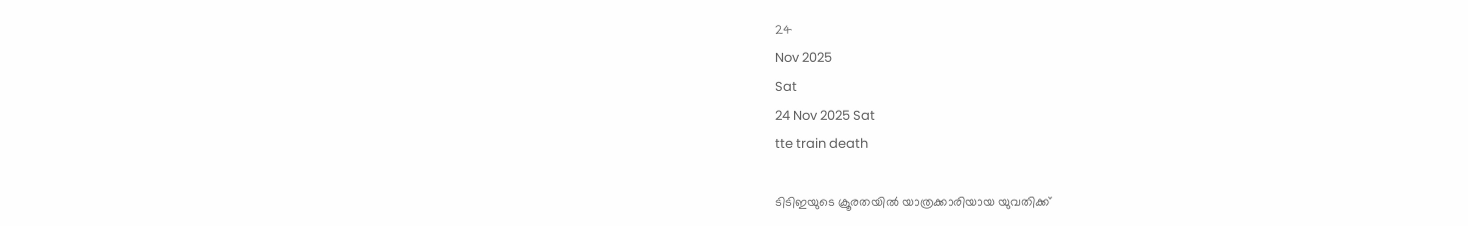24
Nov 2025
Sat
24 Nov 2025 Sat
tte train death

ടിടിഇയുടെ ക്രൂരതയില്‍ യാത്രക്കാരിയായ യുവതിക്ക്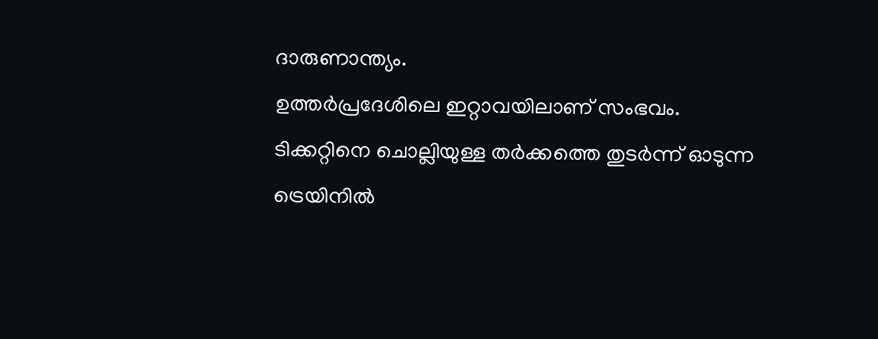ദാരുണാന്ത്യം.
ഉത്തര്‍പ്രദേശിലെ ഇറ്റാവയിലാണ് സംഭവം. ടിക്കറ്റിനെ ചൊല്ലിയുള്ള തര്‍ക്കത്തെ തുടര്‍ന്ന് ഓടുന്ന ട്രെയിനില്‍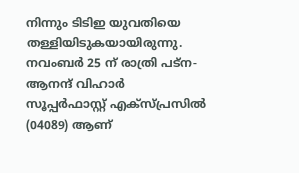നിന്നും ടിടിഇ യുവതിയെ തള്ളിയിടുകയായിരുന്നു. നവംബര്‍ 25 ന് രാത്രി പട്ന- ആനന്ദ് വിഹാര്‍ സൂപ്പര്‍ഫാസ്റ്റ് എക്സ്പ്രസില്‍ (04089) ആണ്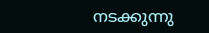നടക്കുന്നു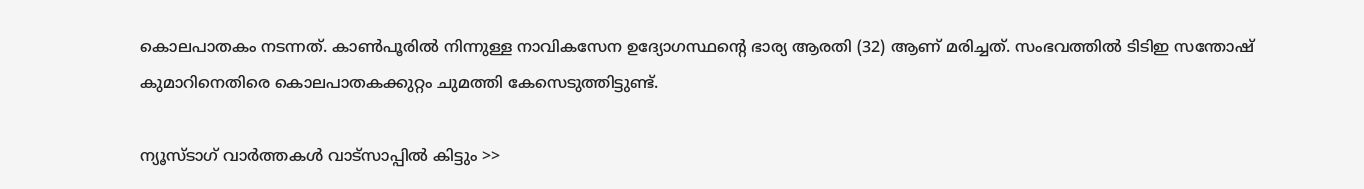കൊലപാതകം നടന്നത്. കാണ്‍പൂരില്‍ നിന്നുള്ള നാവികസേന ഉദ്യോഗസ്ഥന്റെ ഭാര്യ ആരതി (32) ആണ് മരിച്ചത്. സംഭവത്തില്‍ ടിടിഇ സന്തോഷ് കുമാറിനെതിരെ കൊലപാതകക്കുറ്റം ചുമത്തി കേസെടുത്തിട്ടുണ്ട്.

ന്യൂസ്ടാഗ് വാര്‍ത്തകള്‍ വാട്‌സാപ്പില്‍ കിട്ടും >>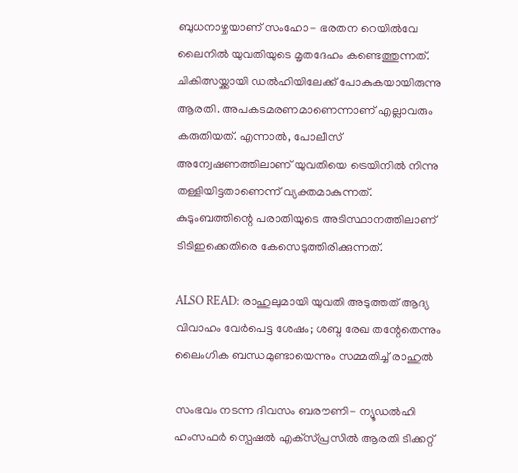ബുധനാഴ്ചയാണ് സംഹോ- ഭരതന റെയില്‍വേ ലൈനില്‍ യുവതിയുടെ മൃതദേഹം കണ്ടെത്തുന്നത്. ചികിത്സയ്ക്കായി ഡല്‍ഹിയിലേക്ക് പോകുകയായിരുന്നു ആരതി. അപകടമരണമാണെന്നാണ് എല്ലാവരും കരുതിയത്. എന്നാല്‍, പോലീസ് അന്വേഷണത്തിലാണ് യുവതിയെ ട്രെയിനില്‍ നിന്നു തള്ളിയിട്ടതാണെന്ന് വ്യക്തമാകുന്നത്. കുടുംബത്തിന്റെ പരാതിയുടെ അടിസ്ഥാനത്തിലാണ് ടിടിഇക്കെതിരെ കേസെടുത്തിരിക്കുന്നത്.

ALSO READ: രാഹുലുമായി യുവതി അടുത്തത് ആദ്യ വിവാഹം വേര്‍പെട്ട ശേഷം; ശബ്ദ രേഖ തന്റേതെന്നും ലൈംഗിക ബന്ധമുണ്ടായെന്നും സമ്മതിച്ച് രാഹുല്‍

സംഭവം നടന്ന ദിവസം ബരൗണി- ന്യൂഡല്‍ഹി ഹംസഫര്‍ സ്പെഷല്‍ എക്‌സ്പ്രസില്‍ ആരതി ടിക്കറ്റ്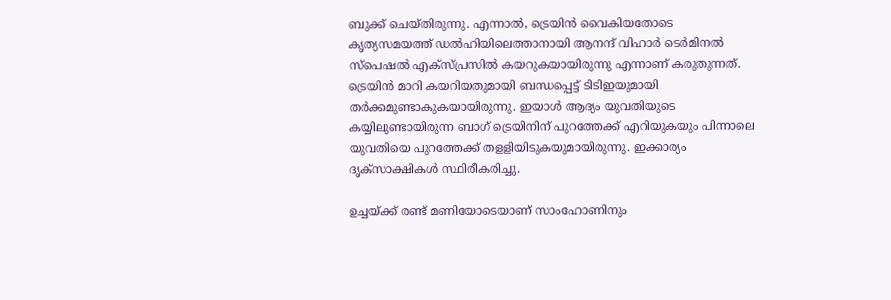ബുക്ക് ചെയ്തിരുന്നു. എന്നാല്‍, ട്രെയിന്‍ വൈകിയതോടെ കൃത്യസമയത്ത് ഡല്‍ഹിയിലെത്താനായി ആനന്ദ് വിഹാര്‍ ടെര്‍മിനല്‍ സ്പെഷല്‍ എക്‌സ്പ്രസില്‍ കയറുകയായിരുന്നു എന്നാണ് കരുതുന്നത്. ട്രെയിന്‍ മാറി കയറിയതുമായി ബന്ധപ്പെട്ട് ടിടിഇയുമായി തര്‍ക്കമുണ്ടാകുകയായിരുന്നു. ഇയാള്‍ ആദ്യം യുവതിയുടെ കയ്യിലുണ്ടായിരുന്ന ബാഗ് ട്രെയിനിന് പുറത്തേക്ക് എറിയുകയും പിന്നാലെ യുവതിയെ പുറത്തേക്ക് തളളിയിടുകയുമായിരുന്നു. ഇക്കാര്യം ദൃക്‌സാക്ഷികള്‍ സ്ഥിരീകരിച്ചു.

ഉച്ചയ്ക്ക് രണ്ട് മണിയോടെയാണ് സാംഹോണിനും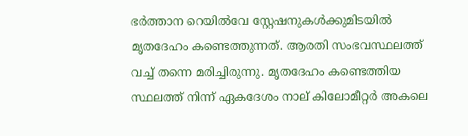ഭര്‍ത്താന റെയില്‍വേ സ്റ്റേഷനുകള്‍ക്കുമിടയില്‍ മൃതദേഹം കണ്ടെത്തുന്നത്. ആരതി സംഭവസ്ഥലത്ത് വച്ച് തന്നെ മരിച്ചിരുന്നു. മൃതദേഹം കണ്ടെത്തിയ സ്ഥലത്ത് നിന്ന് ഏകദേശം നാല് കിലോമീറ്റര്‍ അകലെ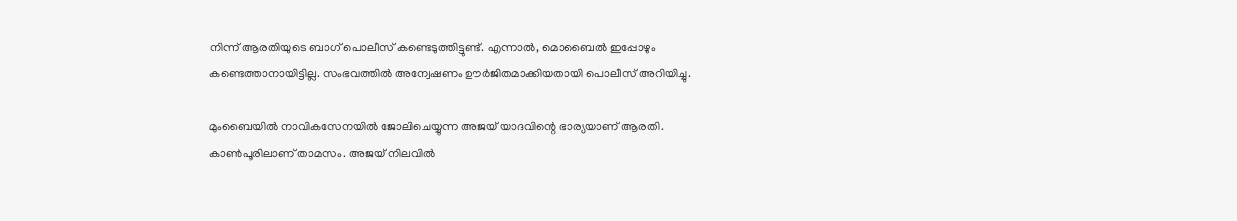നിന്ന് ആരതിയുടെ ബാഗ് പൊലീസ് കണ്ടെടുത്തിട്ടുണ്ട്. എന്നാല്‍, മൊബൈല്‍ ഇപ്പോഴും കണ്ടെത്താനായിട്ടില്ല. സംഭവത്തില്‍ അന്വേഷണം ഊര്‍ജിതമാക്കിയതായി പൊലീസ് അറിയിച്ചു.

മുംബൈയില്‍ നാവികസേനയില്‍ ജോലിചെയ്യുന്ന അജയ് യാദവിന്റെ ഭാര്യയാണ് ആരതി. കാണ്‍പൂരിലാണ് താമസം. അജയ് നിലവില്‍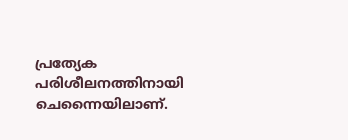പ്രത്യേക പരിശീലനത്തിനായി ചെന്നൈയിലാണ്.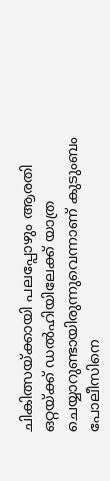ചികിത്സയ്ക്കായി പലപ്പോഴും ആരതി ഒറ്റയ്ക്ക് ഡല്‍ഹിയിലേക്ക് യാത്ര ചെയ്യാറുണ്ടായിരുന്നുവെന്നാണ് കുടുംബം പോലീസിനെ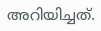അറിയിച്ചത്.